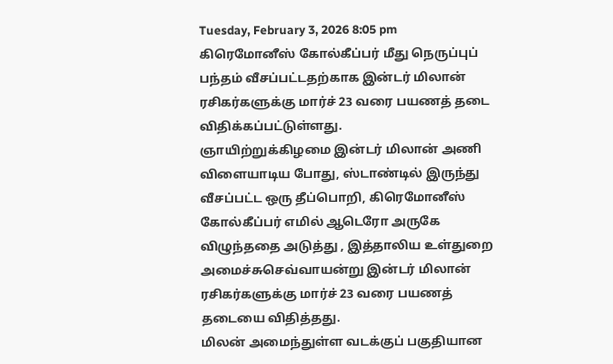Tuesday, February 3, 2026 8:05 pm
கிரெமோனீஸ் கோல்கீப்பர் மீது நெருப்புப் பந்தம் வீசப்பட்டதற்காக இன்டர் மிலான் ரசிகர்களுக்கு மார்ச் 23 வரை பயணத் தடை விதிக்கப்பட்டுள்ளது.
ஞாயிற்றுக்கிழமை இன்டர் மிலான் அணி விளையாடிய போது, ஸ்டாண்டில் இருந்து வீசப்பட்ட ஒரு தீப்பொறி, கிரெமோனீஸ் கோல்கீப்பர் எமில் ஆடெரோ அருகே விழுந்ததை அடுத்து , இத்தாலிய உள்துறை அமைச்சுசெவ்வாயன்று இன்டர் மிலான் ரசிகர்களுக்கு மார்ச் 23 வரை பயணத் தடையை விதித்தது.
மிலன் அமைந்துள்ள வடக்குப் பகுதியான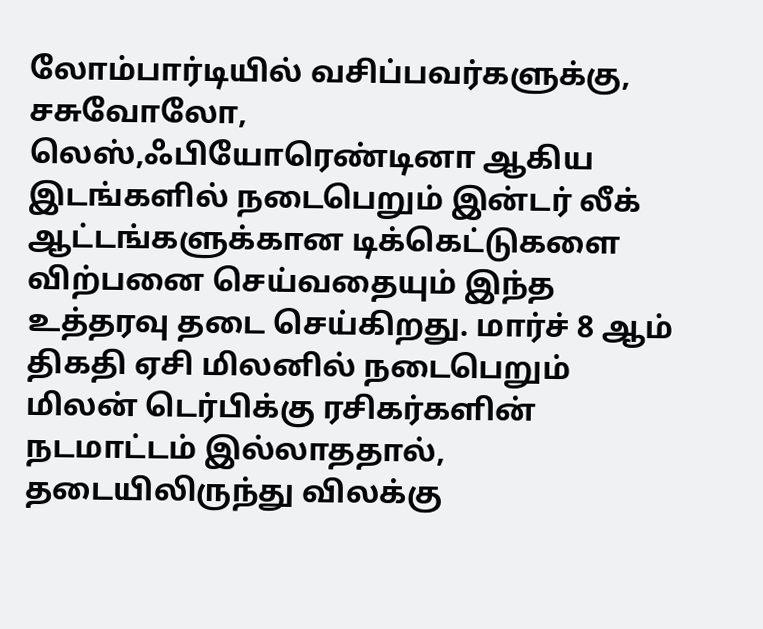லோம்பார்டியில் வசிப்பவர்களுக்கு, சசுவோலோ, லெஸ்,ஃபியோரெண்டினா ஆகிய இடங்களில் நடைபெறும் இன்டர் லீக் ஆட்டங்களுக்கான டிக்கெட்டுகளை விற்பனை செய்வதையும் இந்த உத்தரவு தடை செய்கிறது. மார்ச் 8 ஆம் திகதி ஏசி மிலனில் நடைபெறும் மிலன் டெர்பிக்கு ரசிகர்களின் நடமாட்டம் இல்லாததால், தடையிலிருந்து விலக்கு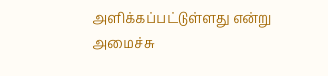அளிக்கப்பட்டுள்ளது என்று அமைச்சு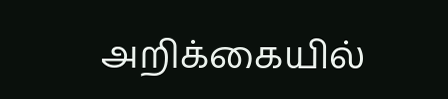அறிக்கையில்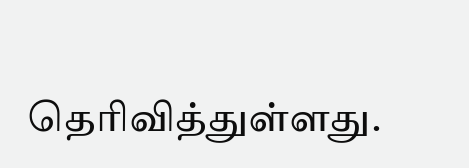தெரிவித்துள்ளது.